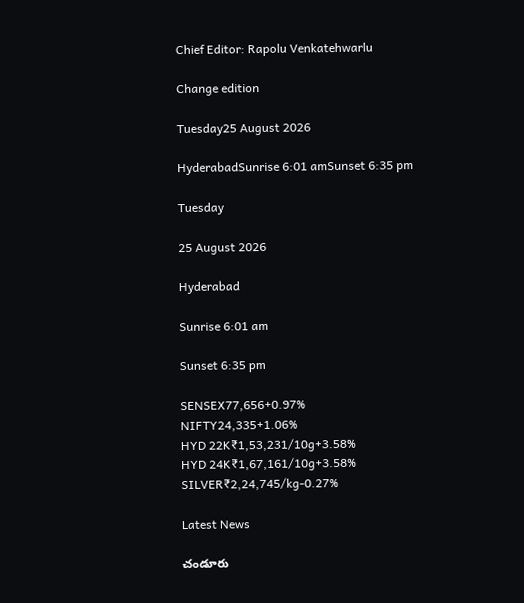Chief Editor: Rapolu Venkatehwarlu

Change edition

Tuesday25 August 2026

HyderabadSunrise 6:01 amSunset 6:35 pm

Tuesday

25 August 2026

Hyderabad

Sunrise 6:01 am

Sunset 6:35 pm

SENSEX77,656+0.97%
NIFTY24,335+1.06%
HYD 22K₹1,53,231/10g+3.58%
HYD 24K₹1,67,161/10g+3.58%
SILVER₹2,24,745/kg-0.27%

Latest News

చండూరు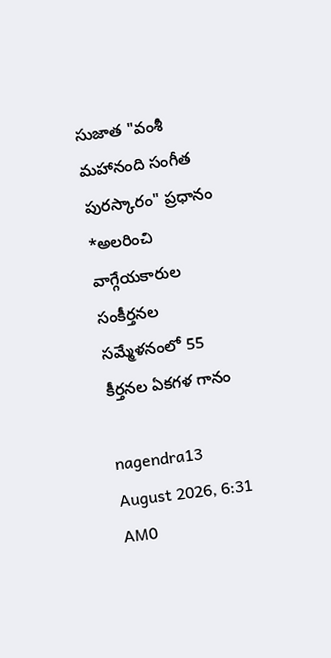సుజాత "వంశీ మహానంది సంగీత పురస్కారం" ప్రధానం *అలరించి వాగ్గేయకారుల సంకీర్తనల సమ్మేళనంలో 55 కీర్తనల ఏకగళ గానం

nagendra13 August 2026, 6:31 AM0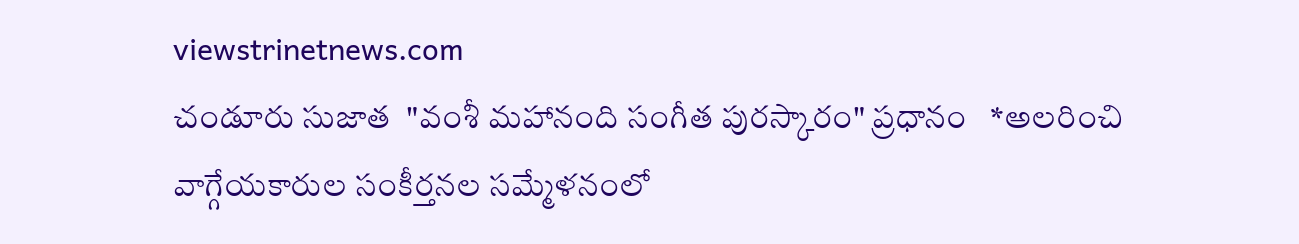viewstrinetnews.com
చండూరు సుజాత  "వంశీ మహానంది సంగీత పురస్కారం" ప్రధానం   *అలరించి వాగ్గేయకారుల సంకీర్తనల సమ్మేళనంలో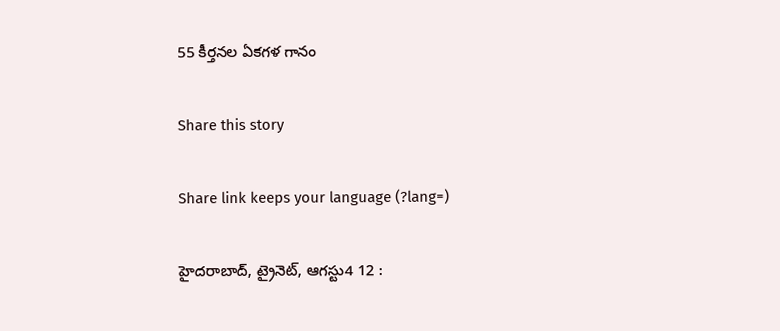55 కీర్తనల ఏకగళ గానం

Share this story

Share link keeps your language (?lang=)

హైదరాబాద్, ట్రైనెట్, ఆగస్టు4 12 :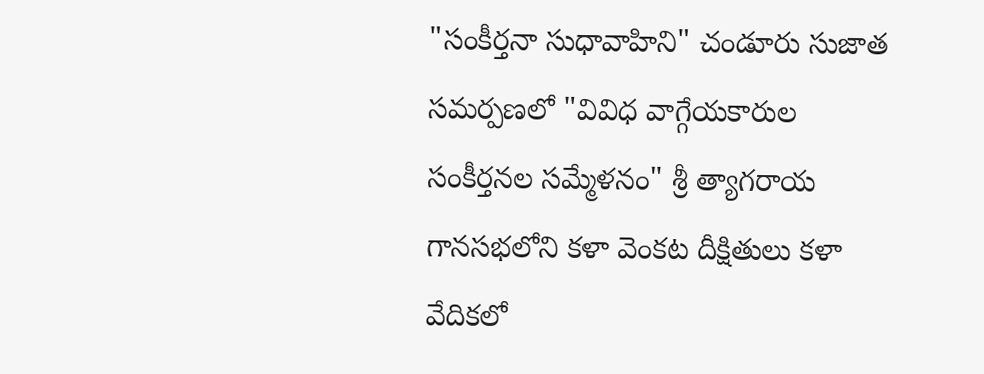"సంకీర్తనా సుధావాహిని" చండూరు సుజాత సమర్పణలో "వివిధ వాగ్గేయకారుల సంకీర్తనల సమ్మేళనం" శ్రీ త్యాగరాయ గానసభలోని కళా వెంకట దీక్షితులు కళా వేదికలో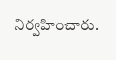నిర్వహించారు.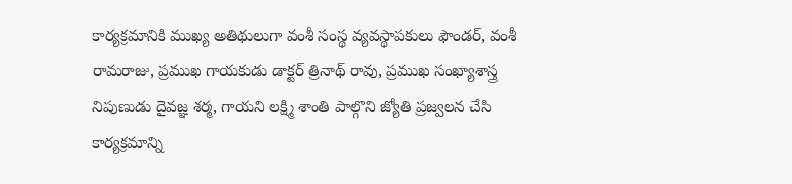కార్యక్రమానికి ముఖ్య అతిథులుగా వంశీ సంస్థ వ్యవస్థాపకులు ఫౌండర్, వంశీ రామరాజు, ప్రముఖ గాయకుడు డాక్టర్ త్రినాథ్ రావు, ప్రముఖ సంఖ్యాశాస్త్ర నిపుణుడు దైవజ్ఞ శర్మ, గాయని లక్ష్మి శాంతి పాల్గొని జ్యోతి ప్రజ్వలన చేసి కార్యక్రమాన్ని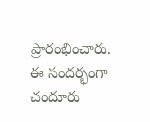ప్రారంభించారు. ఈ సందర్భంగా చందూరు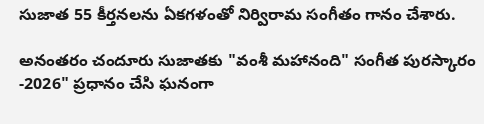సుజాత 55 కీర్తనలను ఏకగళంతో నిర్విరామ సంగీతం గానం చేశారు.

అనంతరం చందూరు సుజాతకు "వంశీ మహానంది" సంగీత పురస్కారం -2026" ప్రధానం చేసి ఘనంగా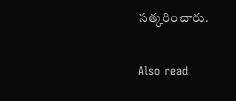సత్కరించారు.

Also read